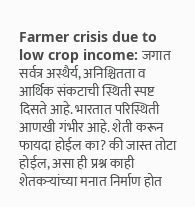Farmer crisis due to low crop income: जगात सर्वत्र अस्थैर्य, अनिश्चितता व आर्थिक संकटाची स्थिती स्पष्ट दिसते आहे. भारतात परिस्थिती आणखी गंभीर आहे. शेती करून फायदा होईल का? की जास्त तोटा होईल, असा ही प्रश्न काही शेतकऱ्यांच्या मनात निर्माण होत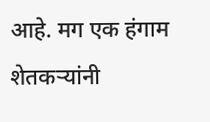आहे. मग एक हंगाम शेतकऱ्यांनी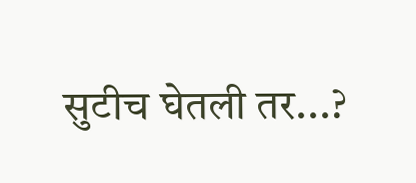सुटीच घेतली तर...?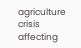agriculture crisis affecting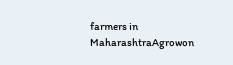farmers in MaharashtraAgrowon